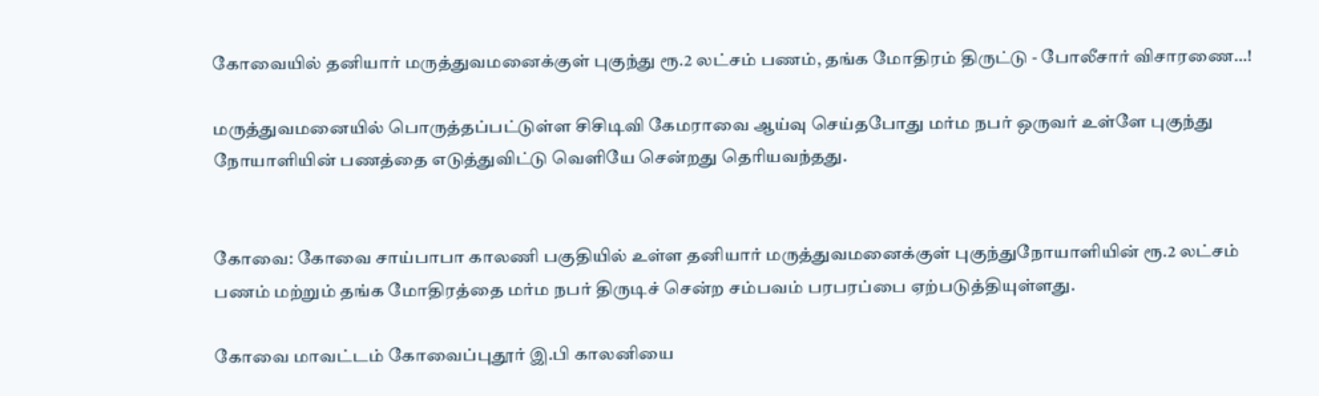கோவையில் தனியார் மருத்துவமனைக்குள் புகுந்து ரூ.2 லட்சம் பணம், தங்க மோதிரம் திருட்டு - போலீசார் விசாரணை…!

மருத்துவமனையில் பொருத்தப்பட்டுள்ள சிசிடிவி கேமராவை ஆய்வு செய்தபோது மர்ம நபர் ஒருவர் உள்ளே புகுந்து நோயாளியின் பணத்தை எடுத்துவிட்டு வெளியே சென்றது தெரியவந்தது.


கோவை: கோவை சாய்பாபா காலணி பகுதியில் உள்ள தனியார் மருத்துவமனைக்குள் புகுந்துநோயாளியின் ரூ.2 லட்சம் பணம் மற்றும் தங்க மோதிரத்தை மர்ம நபர் திருடிச் சென்ற சம்பவம் பரபரப்பை ஏற்படுத்தியுள்ளது.

கோவை மாவட்டம் கோவைப்புதூர் இ.பி காலனியை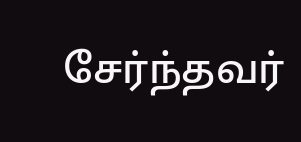சேர்ந்தவர்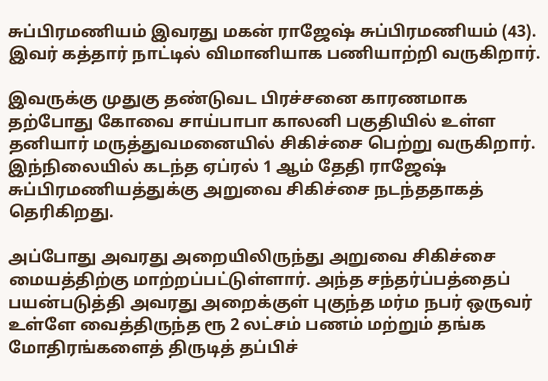சுப்பிரமணியம் இவரது மகன் ராஜேஷ் சுப்பிரமணியம் (43). இவர் கத்தார் நாட்டில் விமானியாக பணியாற்றி வருகிறார்.

இவருக்கு முதுகு தண்டுவட பிரச்சனை காரணமாக தற்போது கோவை சாய்பாபா காலனி பகுதியில் உள்ள தனியார் மருத்துவமனையில் சிகிச்சை பெற்று வருகிறார். இந்நிலையில் கடந்த ஏப்ரல் 1 ஆம் தேதி ராஜேஷ் சுப்பிரமணியத்துக்கு அறுவை சிகிச்சை நடந்ததாகத் தெரிகிறது.

அப்போது அவரது அறையிலிருந்து அறுவை சிகிச்சை மையத்திற்கு மாற்றப்பட்டுள்ளார். அந்த சந்தர்ப்பத்தைப் பயன்படுத்தி அவரது அறைக்குள் புகுந்த மர்ம நபர் ஒருவர் உள்ளே வைத்திருந்த ரூ 2 லட்சம் பணம் மற்றும் தங்க மோதிரங்களைத் திருடித் தப்பிச்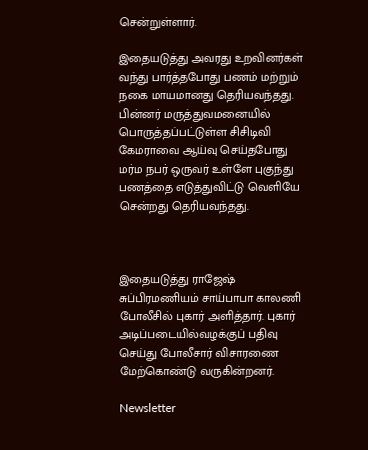சென்றுள்ளார்.

இதையடுத்து அவரது உறவினர்கள் வந்து பார்த்தபோது பணம் மற்றும் நகை மாயமானது தெரியவந்தது. பின்னர் மருத்துவமனையில் பொருத்தப்பட்டுள்ள சிசிடிவி கேமராவை ஆய்வு செய்தபோது மர்ம நபர் ஒருவர் உள்ளே புகுந்து பணத்தை எடுத்துவிட்டு வெளியே சென்றது தெரியவந்தது.



இதையடுத்து ராஜேஷ் சுப்பிரமணியம் சாய்பாபா காலணி போலீசில் புகார் அளித்தார். புகார் அடிப்படையில்வழக்குப் பதிவு செய்து போலீசார் விசாரணை மேற்கொண்டு வருகின்றனர்.

Newsletter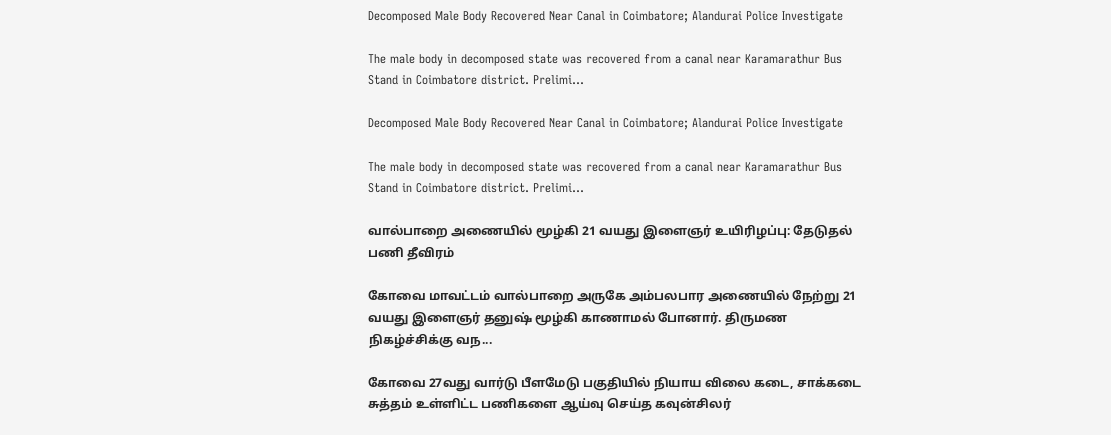Decomposed Male Body Recovered Near Canal in Coimbatore; Alandurai Police Investigate

The male body in decomposed state was recovered from a canal near Karamarathur Bus Stand in Coimbatore district. Prelimi...

Decomposed Male Body Recovered Near Canal in Coimbatore; Alandurai Police Investigate

The male body in decomposed state was recovered from a canal near Karamarathur Bus Stand in Coimbatore district. Prelimi...

வால்பாறை அணையில் மூழ்கி 21 வயது இளைஞர் உயிரிழப்பு: தேடுதல் பணி தீவிரம்

கோவை மாவட்டம் வால்பாறை அருகே அம்பலபார அணையில் நேற்று 21 வயது இளைஞர் தனுஷ் மூழ்கி காணாமல் போனார். திருமண நிகழ்ச்சிக்கு வந...

கோவை 27வது வார்டு பீளமேடு பகுதியில் நியாய விலை கடை, சாக்கடை சுத்தம் உள்ளிட்ட பணிகளை ஆய்வு செய்த கவுன்சிலர்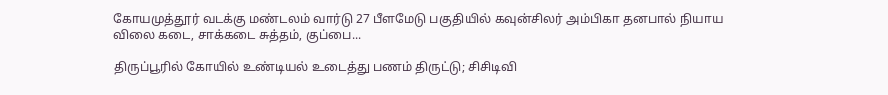கோயமுத்தூர் வடக்கு மண்டலம் வார்டு 27 பீளமேடு பகுதியில் கவுன்சிலர் அம்பிகா தனபால் நியாய விலை கடை, சாக்கடை சுத்தம், குப்பை...

திருப்பூரில் கோயில் உண்டியல் உடைத்து பணம் திருட்டு; சிசிடிவி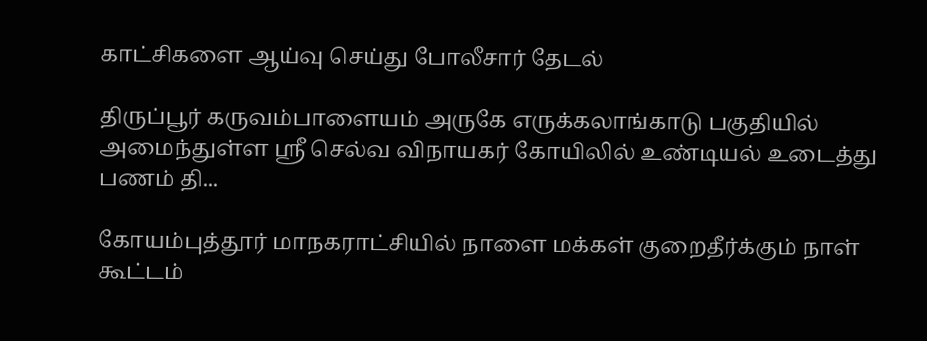காட்சிகளை ஆய்வு செய்து போலீசார் தேடல்

திருப்பூர் கருவம்பாளையம் அருகே எருக்கலாங்காடு பகுதியில் அமைந்துள்ள ஸ்ரீ செல்வ விநாயகர் கோயிலில் உண்டியல் உடைத்து பணம் தி...

கோயம்புத்தூர் மாநகராட்சியில் நாளை மக்கள் குறைதீர்க்கும் நாள் கூட்டம்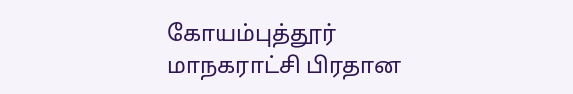கோயம்புத்தூர் மாநகராட்சி பிரதான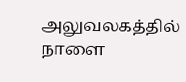அலுவலகத்தில் நாளை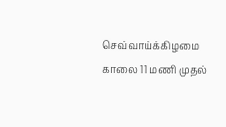செவ்வாய்க்கிழமை காலை 11 மணி முதல்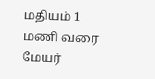மதியம் 1 மணி வரை மேயர்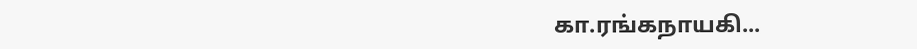கா.ரங்கநாயகி...